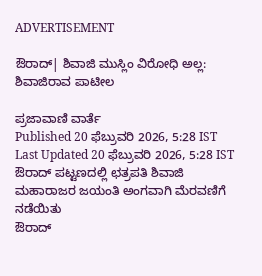ADVERTISEMENT

ಔರಾದ್| ಶಿವಾಜಿ ಮುಸ್ಲಿಂ ವಿರೋಧಿ ಅಲ್ಲ: ಶಿವಾಜಿರಾವ ಪಾಟೀಲ

ಪ್ರಜಾವಾಣಿ ವಾರ್ತೆ
Published 20 ಫೆಬ್ರುವರಿ 2026, 5:28 IST
Last Updated 20 ಫೆಬ್ರುವರಿ 2026, 5:28 IST
ಔರಾದ್ ಪಟ್ಟಣದಲ್ಲಿ ಛತ್ರಪತಿ ಶಿವಾಜಿ ಮಹಾರಾಜರ ಜಯಂತಿ ಅಂಗವಾಗಿ ಮೆರವಣಿಗೆ ನಡೆಯಿತು
ಔರಾದ್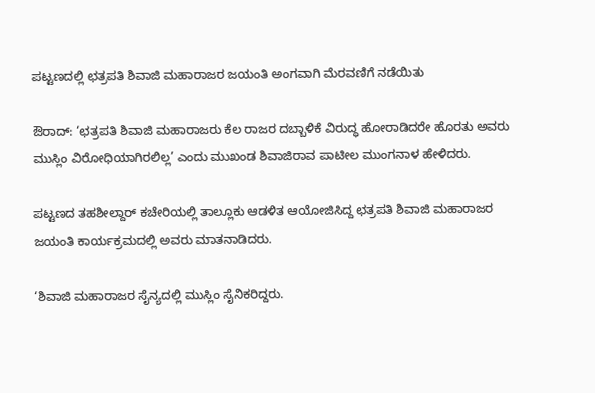ಪಟ್ಟಣದಲ್ಲಿ ಛತ್ರಪತಿ ಶಿವಾಜಿ ಮಹಾರಾಜರ ಜಯಂತಿ ಅಂಗವಾಗಿ ಮೆರವಣಿಗೆ ನಡೆಯಿತು

ಔರಾದ್: ‘ಛತ್ರಪತಿ ಶಿವಾಜಿ ಮಹಾರಾಜರು ಕೆಲ ರಾಜರ ದಬ್ಬಾಳಿಕೆ ವಿರುದ್ಧ ಹೋರಾಡಿದರೇ ಹೊರತು ಅವರು ಮುಸ್ಲಿಂ ವಿರೋಧಿಯಾಗಿರಲಿಲ್ಲ’ ಎಂದು ಮುಖಂಡ ಶಿವಾಜಿರಾವ ಪಾಟೀಲ ಮುಂಗನಾಳ ಹೇಳಿದರು.

ಪಟ್ಟಣದ ತಹಶೀಲ್ದಾರ್ ಕಚೇರಿಯಲ್ಲಿ ತಾಲ್ಲೂಕು ಆಡಳಿತ ಆಯೋಜಿಸಿದ್ದ ಛತ್ರಪತಿ ಶಿವಾಜಿ ಮಹಾರಾಜರ ಜಯಂತಿ ಕಾರ್ಯಕ್ರಮದಲ್ಲಿ ಅವರು ಮಾತನಾಡಿದರು.

‘ಶಿವಾಜಿ ಮಹಾರಾಜರ ಸೈನ್ಯದಲ್ಲಿ ಮುಸ್ಲಿಂ ಸೈನಿಕರಿದ್ದರು.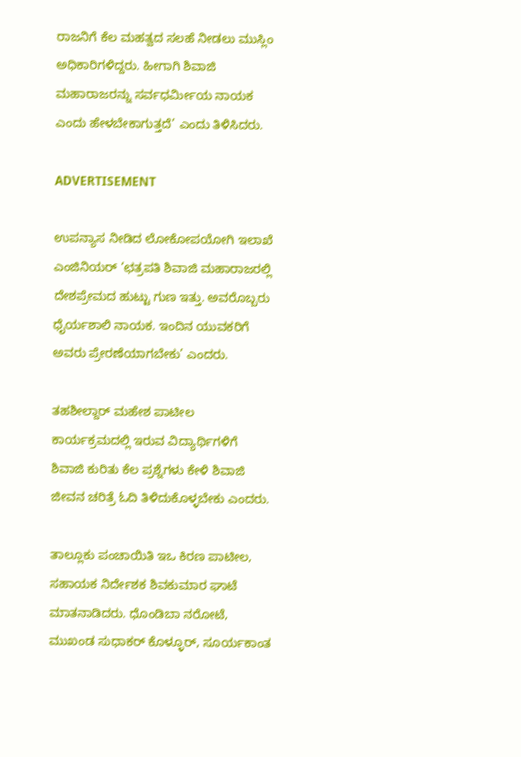ರಾಜನಿಗೆ ಕೆಲ ಮಹತ್ವದ ಸಲಹೆ ನೀಡಲು ಮುಸ್ಲಿಂ ಅಧಿಕಾರಿಗಳಿದ್ದರು. ಹೀಗಾಗಿ ಶಿವಾಜಿ ಮಹಾರಾಜರನ್ನು ಸರ್ವಧರ್ಮೀಯ ನಾಯಕ ಎಂದು ಹೇಳಬೇಕಾಗುತ್ತದೆ’ ಎಂದು ತಿಳಿಸಿದರು.

ADVERTISEMENT

ಉಪನ್ಯಾಸ ನೀಡಿದ ಲೋಕೋಪಯೋಗಿ ಇಲಾಖೆ ಎಂಜಿನಿಯರ್ ‘ಛತ್ರಪತಿ ಶಿವಾಜಿ ಮಹಾರಾಜರಲ್ಲಿ ದೇಶಪ್ರೇಮದ ಹುಟ್ಟು ಗುಣ ಇತ್ತು. ಅವರೊಬ್ಬರು ಧೈರ್ಯಶಾಲಿ ನಾಯಕ. ಇಂದಿನ ಯುವಕರಿಗೆ ಅವರು ಪ್ರೇರಣೆಯಾಗಬೇಕು’ ಎಂದರು.

ತಹಶೀಲ್ದಾರ್ ಮಹೇಶ ಪಾಟೀಲ ಕಾರ್ಯಕ್ರಮದಲ್ಲಿ ಇರುವ ವಿದ್ಯಾರ್ಥಿಗಳಿಗೆ ಶಿವಾಜಿ ಕುರಿತು ಕೆಲ ಪ್ರಶ್ನೆಗಳು ಕೇಳಿ ಶಿವಾಜಿ ಜೀವನ ಚರಿತ್ರೆ ಓದಿ ತಿಳಿದುಕೊಳ್ಳಬೇಕು ಎಂದರು.

ತಾಲ್ಲೂಕು ಪಂಚಾಯಿತಿ ಇಒ ಕಿರಣ ಪಾಟೀಲ, ಸಹಾಯಕ ನಿರ್ದೇಶಕ ಶಿವಕುಮಾರ ಘಾಟೆ ಮಾತನಾಡಿದರು. ಧೊಂಡಿಬಾ ನರೋಟೆ, ಮುಖಂಡ ಸುಧಾಕರ್ ಕೊಳ್ಳೂರ್, ಸೂರ್ಯಕಾಂತ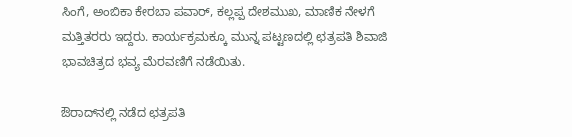ಸಿಂಗೆ, ಅಂಬಿಕಾ ಕೇರಬಾ ಪವಾರ್, ಕಲ್ಲಪ್ಪ ದೇಶಮುಖ, ಮಾಣಿಕ ನೇಳಗೆ ಮತ್ತಿತರರು ಇದ್ದರು. ಕಾರ್ಯಕ್ರಮಕ್ಕೂ ಮುನ್ನ ಪಟ್ಟಣದಲ್ಲಿ ಛತ್ರಪತಿ ಶಿವಾಜಿ ಭಾವಚಿತ್ರದ ಭವ್ಯ ಮೆರವಣಿಗೆ ನಡೆಯಿತು.

ಔರಾದ್‌ನಲ್ಲಿ ನಡೆದ ಛತ್ರಪತಿ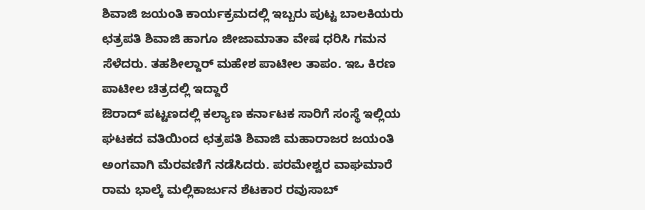ಶಿವಾಜಿ ಜಯಂತಿ ಕಾರ್ಯಕ್ರಮದಲ್ಲಿ ಇಬ್ಬರು ಪುಟ್ಟ ಬಾಲಕಿಯರು ಛತ್ರಪತಿ ಶಿವಾಜಿ ಹಾಗೂ ಜೀಜಾಮಾತಾ ವೇಷ ಧರಿಸಿ ಗಮನ ಸೆಳೆದರು. ತಹಶೀಲ್ದಾರ್ ಮಹೇಶ ಪಾಟೀಲ ತಾಪಂ. ಇಒ ಕಿರಣ ಪಾಟೀಲ ಚಿತ್ರದಲ್ಲಿ ಇದ್ದಾರೆ
ಔರಾದ್ ಪಟ್ಟಣದಲ್ಲಿ ಕಲ್ಯಾಣ ಕರ್ನಾಟಕ ಸಾರಿಗೆ ಸಂಸ್ಥೆ ಇಲ್ಲಿಯ ಘಟಕದ ವತಿಯಿಂದ ಛತ್ರಪತಿ ಶಿವಾಜಿ ಮಹಾರಾಜರ ಜಯಂತಿ ಅಂಗವಾಗಿ ಮೆರವಣಿಗೆ ನಡೆಸಿದರು. ಪರಮೇಶ್ವರ ವಾಘಮಾರೆ ರಾಮ ಭಾಲ್ಕೆ ಮಲ್ಲಿಕಾರ್ಜುನ ಶೆಟಕಾರ ರವುಸಾಬ್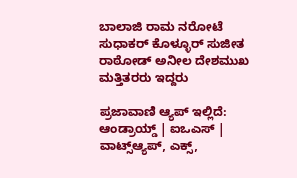ಬಾಲಾಜಿ ರಾಮ ನರೋಟೆ ಸುಧಾಕರ್ ಕೊಳ್ಳೂರ್ ಸುಜೀತ ರಾಠೋಡ್ ಅನೀಲ ದೇಶಮುಖ ಮತ್ತಿತರರು ಇದ್ದರು

ಪ್ರಜಾವಾಣಿ ಆ್ಯಪ್ ಇಲ್ಲಿದೆ: ಆಂಡ್ರಾಯ್ಡ್ | ಐಒಎಸ್ | ವಾಟ್ಸ್ಆ್ಯಪ್, ಎಕ್ಸ್,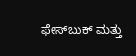ಫೇಸ್‌ಬುಕ್ ಮತ್ತು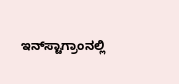ಇನ್‌ಸ್ಟಾಗ್ರಾಂನಲ್ಲಿ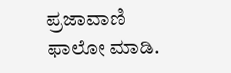ಪ್ರಜಾವಾಣಿ ಫಾಲೋ ಮಾಡಿ.